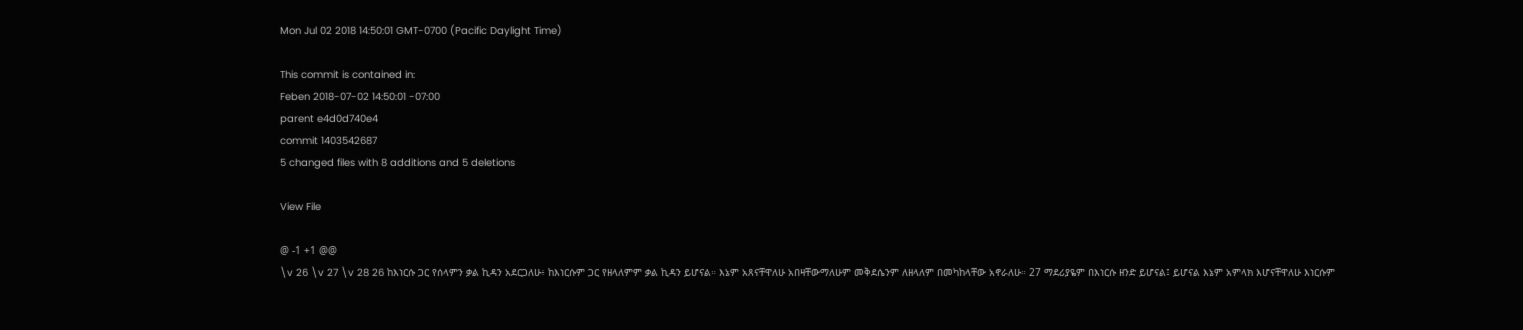Mon Jul 02 2018 14:50:01 GMT-0700 (Pacific Daylight Time)

This commit is contained in:
Feben 2018-07-02 14:50:01 -07:00
parent e4d0d740e4
commit 1403542687
5 changed files with 8 additions and 5 deletions

View File

@ -1 +1 @@
\v 26 \v 27 \v 28 26 ከእነርሱ ጋር የሰላምን ቃል ኪዳን አደርጋለሁ፥ ከእነርሱም ጋር የዘላለምም ቃል ኪዳን ይሆናል። እኔም አጸናቸዋለሁ አበዛቸውማለሁም መቅደሴንም ለዘላለም በመካከላቸው አኖራለሁ። 27 ማደሪያዬም በእነርሱ ዘንድ ይሆናል፤ ይሆናል እኔም አምላክ እሆናቸዋለሁ እነርሱም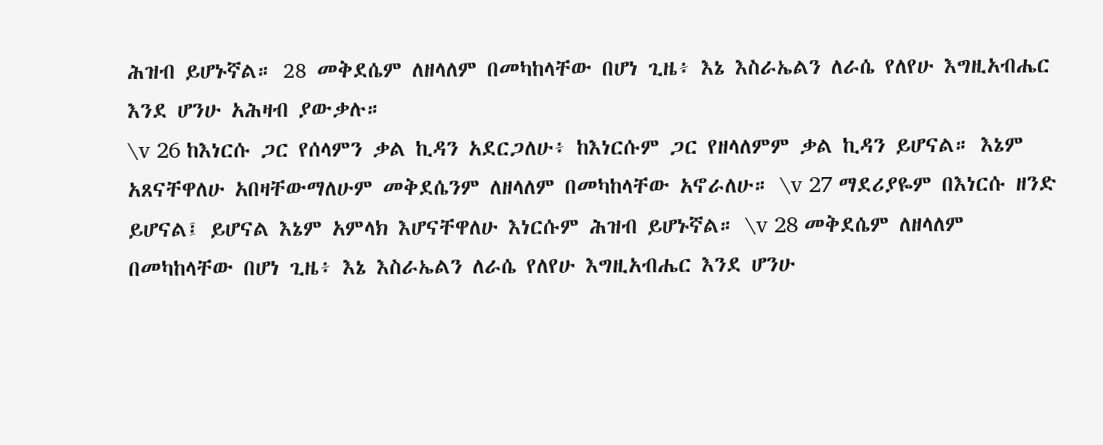ሕዝብ ይሆኑኛል። 28 መቅደሴም ለዘላለም በመካከላቸው በሆነ ጊዜ፥ እኔ እስራኤልን ለራሴ የለየሁ እግዚአብሔር እንደ ሆንሁ አሕዛብ ያውቃሉ።
\v 26 ከእነርሱ ጋር የሰላምን ቃል ኪዳን አደርጋለሁ፥ ከእነርሱም ጋር የዘላለምም ቃል ኪዳን ይሆናል። እኔም አጸናቸዋለሁ አበዛቸውማለሁም መቅደሴንም ለዘላለም በመካከላቸው አኖራለሁ። \v 27 ማደሪያዬም በእነርሱ ዘንድ ይሆናል፤ ይሆናል እኔም አምላክ እሆናቸዋለሁ እነርሱም ሕዝብ ይሆኑኛል። \v 28 መቅደሴም ለዘላለም በመካከላቸው በሆነ ጊዜ፥ እኔ እስራኤልን ለራሴ የለየሁ እግዚአብሔር እንደ ሆንሁ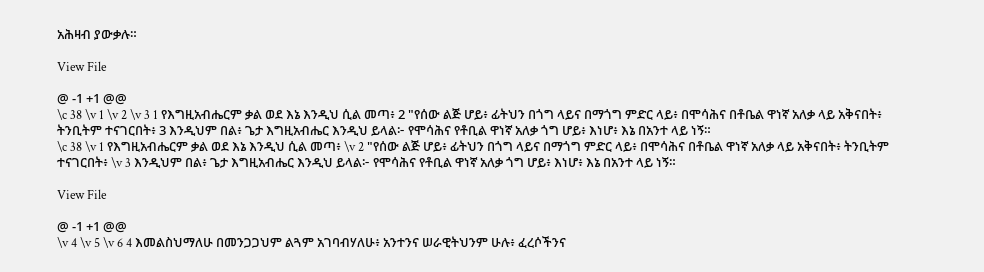አሕዛብ ያውቃሉ።

View File

@ -1 +1 @@
\c 38 \v 1 \v 2 \v 3 1 የእግዚአብሔርም ቃል ወደ እኔ እንዲህ ሲል መጣ፥ 2 "የሰው ልጅ ሆይ፥ ፊትህን በጎግ ላይና በማጎግ ምድር ላይ፥ በሞሳሕና በቶቤል ዋነኛ አለቃ ላይ አቅናበት፥ ትንቢትም ተናገርበት፥ 3 እንዲህም በል፥ ጌታ እግዚአብሔር እንዲህ ይላል፦ የሞሳሕና የቶቢል ዋነኛ አለቃ ጎግ ሆይ፥ እነሆ፥ እኔ በአንተ ላይ ነኝ።
\c 38 \v 1 የእግዚአብሔርም ቃል ወደ እኔ እንዲህ ሲል መጣ፥ \v 2 "የሰው ልጅ ሆይ፥ ፊትህን በጎግ ላይና በማጎግ ምድር ላይ፥ በሞሳሕና በቶቤል ዋነኛ አለቃ ላይ አቅናበት፥ ትንቢትም ተናገርበት፥ \v 3 እንዲህም በል፥ ጌታ እግዚአብሔር እንዲህ ይላል፦ የሞሳሕና የቶቢል ዋነኛ አለቃ ጎግ ሆይ፥ እነሆ፥ እኔ በአንተ ላይ ነኝ።

View File

@ -1 +1 @@
\v 4 \v 5 \v 6 4 እመልስህማለሁ በመንጋጋህም ልጓም አገባብሃለሁ፥ አንተንና ሠራዊትህንም ሁሉ፥ ፈረሶችንና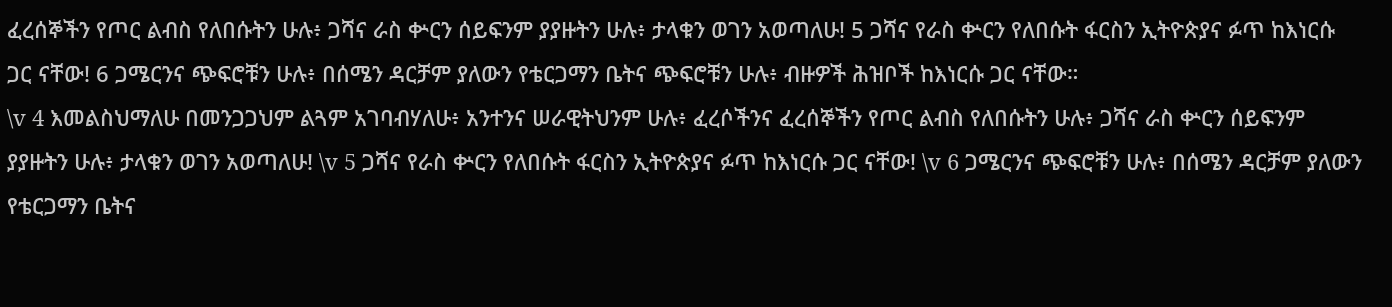ፈረሰኞችን የጦር ልብስ የለበሱትን ሁሉ፥ ጋሻና ራስ ቍርን ሰይፍንም ያያዙትን ሁሉ፥ ታላቁን ወገን አወጣለሁ! 5 ጋሻና የራስ ቍርን የለበሱት ፋርስን ኢትዮጵያና ፉጥ ከእነርሱ ጋር ናቸው! 6 ጋሜርንና ጭፍሮቹን ሁሉ፥ በሰሜን ዳርቻም ያለውን የቴርጋማን ቤትና ጭፍሮቹን ሁሉ፥ ብዙዎች ሕዝቦች ከእነርሱ ጋር ናቸው።
\v 4 እመልስህማለሁ በመንጋጋህም ልጓም አገባብሃለሁ፥ አንተንና ሠራዊትህንም ሁሉ፥ ፈረሶችንና ፈረሰኞችን የጦር ልብስ የለበሱትን ሁሉ፥ ጋሻና ራስ ቍርን ሰይፍንም ያያዙትን ሁሉ፥ ታላቁን ወገን አወጣለሁ! \v 5 ጋሻና የራስ ቍርን የለበሱት ፋርስን ኢትዮጵያና ፉጥ ከእነርሱ ጋር ናቸው! \v 6 ጋሜርንና ጭፍሮቹን ሁሉ፥ በሰሜን ዳርቻም ያለውን የቴርጋማን ቤትና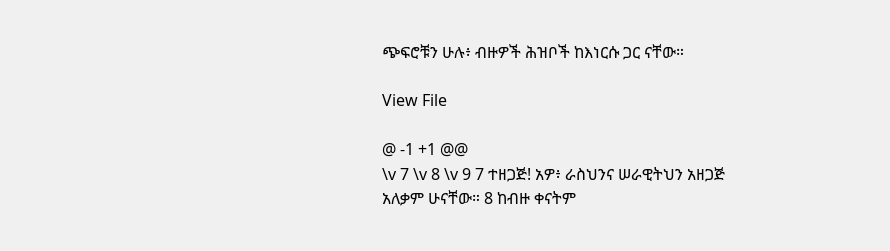ጭፍሮቹን ሁሉ፥ ብዙዎች ሕዝቦች ከእነርሱ ጋር ናቸው።

View File

@ -1 +1 @@
\v 7 \v 8 \v 9 7 ተዘጋጅ! አዎ፥ ራስህንና ሠራዊትህን አዘጋጅ አለቃም ሁናቸው። 8 ከብዙ ቀናትም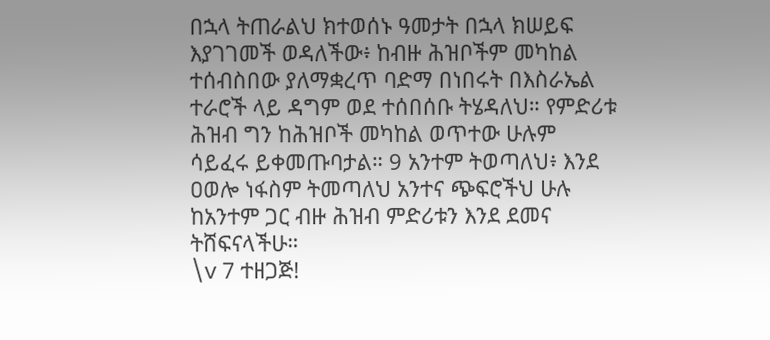በኋላ ትጠራልህ ክተወሰኑ ዓመታት በኋላ ክሠይፍ እያገገመች ወዳለችው፥ ከብዙ ሕዝቦችም መካከል ተሰብስበው ያለማቋረጥ ባድማ በነበሩት በእስራኤል ተራሮች ላይ ዳግም ወደ ተሰበሰቡ ትሄዳለህ። የምድሪቱ ሕዝብ ግን ከሕዝቦች መካከል ወጥተው ሁሉም ሳይፈሩ ይቀመጡባታል። 9 አንተም ትወጣለህ፥ እንደ ዐወሎ ነፋስም ትመጣለህ አንተና ጭፍሮችህ ሁሉ ከአንተም ጋር ብዙ ሕዝብ ምድሪቱን እንደ ደመና ትሸፍናላችሁ።
\v 7 ተዘጋጅ!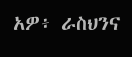አዎ፥ ራስህንና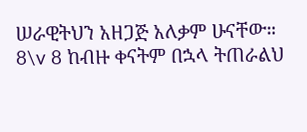ሠራዊትህን አዘጋጅ አለቃም ሁናቸው። 8\v 8 ከብዙ ቀናትም በኋላ ትጠራልህ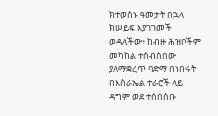ክተወሰኑ ዓመታት በኋላ ክሠይፍ እያገገመች ወዳለችው፥ ከብዙ ሕዝቦችም መካከል ተሰብስበው ያለማቋረጥ ባድማ በነበሩት በእስራኤል ተራሮች ላይ ዳግም ወደ ተሰበሰቡ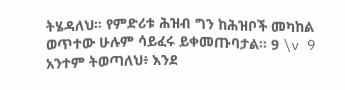ትሄዳለህ። የምድሪቱ ሕዝብ ግን ከሕዝቦች መካከል ወጥተው ሁሉም ሳይፈሩ ይቀመጡባታል። 9 \v 9 አንተም ትወጣለህ፥ እንደ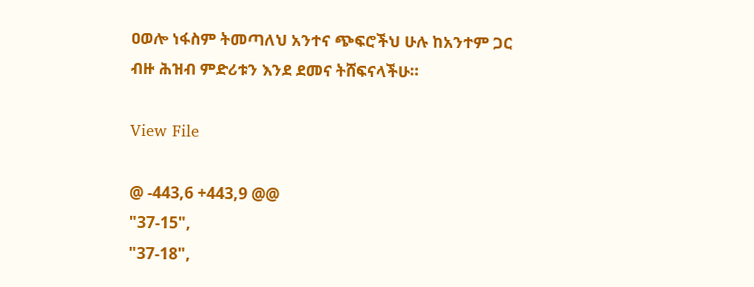ዐወሎ ነፋስም ትመጣለህ አንተና ጭፍሮችህ ሁሉ ከአንተም ጋር ብዙ ሕዝብ ምድሪቱን እንደ ደመና ትሸፍናላችሁ።

View File

@ -443,6 +443,9 @@
"37-15",
"37-18",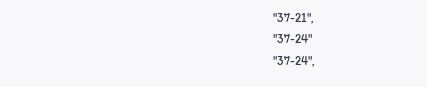"37-21",
"37-24"
"37-24",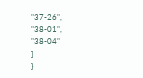"37-26",
"38-01",
"38-04"
]
}